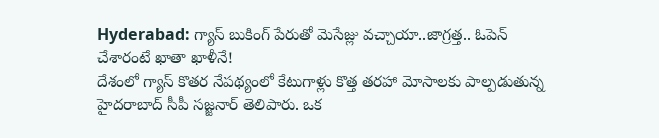Hyderabad: గ్యాస్ బుకింగ్ పేరుతో మెసేజ్లు వచ్చాయా..జాగ్రత్త.. ఓపెన్ చేశారంటే ఖాతా ఖాళీనే!
దేశంలో గ్యాస్ కొతర నేపథ్యంలో కేటుగాళ్లు కొత్త తరహా మోసాలకు పాల్పడుతున్న హైదరాబాద్ సీపీ సజ్జనార్ తెలిపారు. ఒక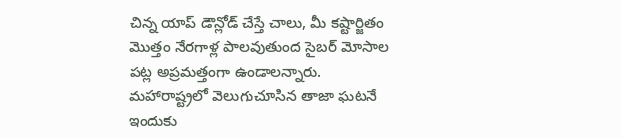చిన్న యాప్ డౌన్లోడ్ చేస్తే చాలు, మీ కష్టార్జితం మొత్తం నేరగాళ్ల పాలవుతుంద సైబర్ మోసాల పట్ల అప్రమత్తంగా ఉండాలన్నారు. మహారాష్ట్రలో వెలుగుచూసిన తాజా ఘటనే ఇందుకు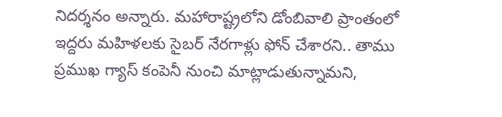నిదర్శనం అన్నారు. మహారాష్ట్రలోని డోంబివాలి ప్రాంతంలో ఇద్దరు మహిళలకు సైబర్ నేరగాళ్లు ఫోన్ చేశారని.. తాము ప్రముఖ గ్యాస్ కంపెనీ నుంచి మాట్లాడుతున్నామని,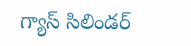గ్యాస్ సిలిండర్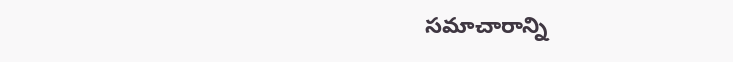సమాచారాన్ని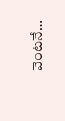వెంటనే…